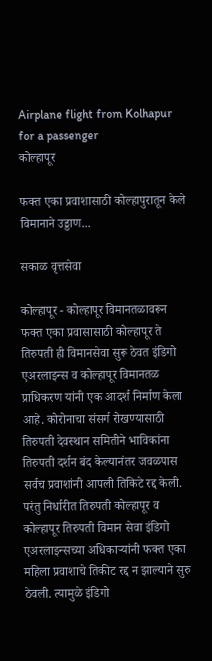Airplane flight from Kolhapur for a passenger
कोल्हापूर

फक्त एका प्रवाशासाठी कोल्हापुरातून केले विमानाने उड्डाण...

सकाळ वृत्तसेवा

कोल्हापूर - कोल्हापूर विमानतळावरून फक्त एका प्रवासासाठी कोल्हापूर ते तिरुपती ही विमानसेवा सुरू ठेवत इंडिगो  एअरलाइन्स व कोल्हापूर विमानतळ प्राधिकरण यांनी एक आदर्श निर्माण केला आहे. कोरोनाचा संसर्ग रोखण्यासाठी तिरुपती देवस्थान समितीने भाविकांना तिरुपती दर्शन बंद केल्यानंतर जवळपास सर्वच प्रवाशांनी आपली तिकिटे रद्द केली. परंतु निर्धारीत तिरुपती कोल्हापूर व कोल्हापूर तिरुपती विमान सेवा इंडिगो एअरलाइन्सच्या अधिकाऱ्यांनी फक्त एका महिला प्रवाशाचे तिकीट रद्द न झाल्याने सुरु ठेवली. त्यामुळे इंडिगो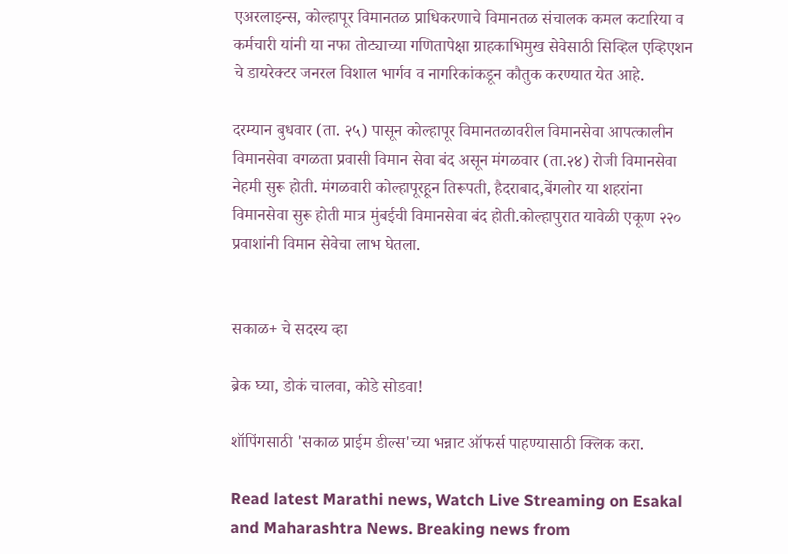एअरलाइन्स, कोल्हापूर विमानतळ प्राधिकरणाचे विमानतळ संचालक कमल कटारिया व कर्मचारी यांनी या नफा तोट्याच्या गणितापेक्षा ग्राहकाभिमुख सेवेसाठी सिव्हिल एव्हिएशन चे डायरेक्टर जनरल विशाल भार्गव व नागरिकांकडून कौतुक करण्यात येत आहे.

दरम्यान बुधवार (ता. २५) पासून कोल्हापूर विमानतळावरील विमानसेवा आपत्कालीन विमानसेवा वगळता प्रवासी विमान सेवा बंद असून मंगळवार (ता.२४) रोजी विमानसेवा नेहमी सुरू होती. मंगळवारी कोल्हापूरहून तिरूपती, हैदराबाद,बेंगलोर या शहरांना विमानसेवा सुरू होती मात्र मुंबईची विमानसेवा बंद होती.कोल्हापुरात यावेळी एकूण २२० प्रवाशांनी विमान सेवेचा लाभ घेतला.


सकाळ+ चे सदस्य व्हा

ब्रेक घ्या, डोकं चालवा, कोडे सोडवा!

शॉपिंगसाठी 'सकाळ प्राईम डील्स'च्या भन्नाट ऑफर्स पाहण्यासाठी क्लिक करा.

Read latest Marathi news, Watch Live Streaming on Esakal and Maharashtra News. Breaking news from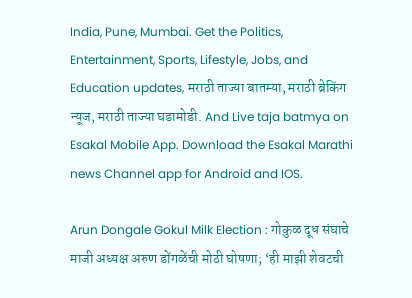India, Pune, Mumbai. Get the Politics, Entertainment, Sports, Lifestyle, Jobs, and Education updates, मराठी ताज्या बातम्या, मराठी ब्रेकिंग न्यूज, मराठी ताज्या घडामोडी. And Live taja batmya on Esakal Mobile App. Download the Esakal Marathi news Channel app for Android and IOS.

Arun Dongale Gokul Milk Election : गोकुळ दूध संघाचे माजी अध्यक्ष अरुण डोंगळेंची मोठी घोषणा; ‘ही माझी शेवटची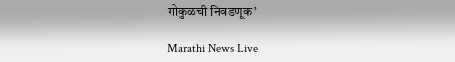गोकुळची निवडणूक’

Marathi News Live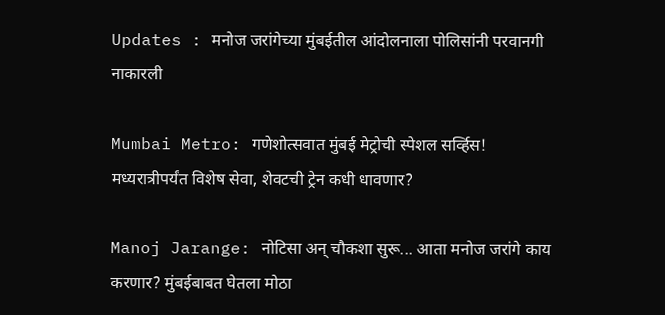Updates : मनोज जरांगेच्या मुंबईतील आंदोलनाला पोलिसांनी परवानगी नाकारली

Mumbai Metro: गणेशोत्सवात मुंबई मेट्रोची स्पेशल सर्व्हिस! मध्यरात्रीपर्यंत विशेष सेवा, शेवटची ट्रेन कधी धावणार?

Manoj Jarange: नोटिसा अन् चौकशा सुरू... आता मनोज जरांगे काय करणार? मुंबईबाबत घेतला मोठा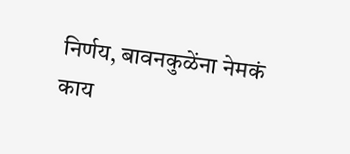निर्णय, बावनकुळेंना नेमकं काय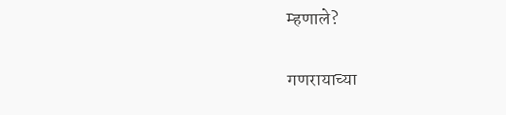म्हणाले?

गणरायाच्या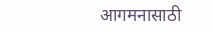आगमनासाठी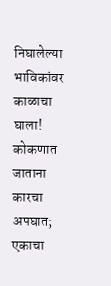निघालेल्या भाविकांवर काळाचा घाला! कोकणात जाताना कारचा अपघात; एकाचा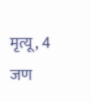मृत्यू, 4 जण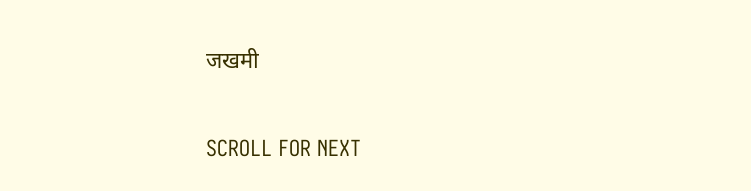जखमी

SCROLL FOR NEXT